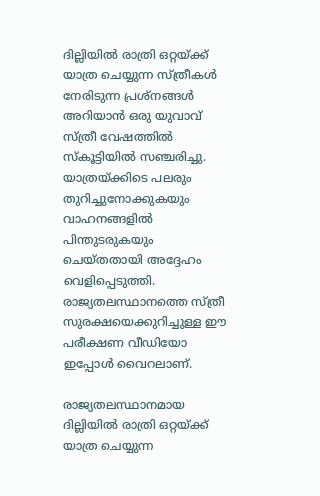ദില്ലിയിൽ രാത്രി ഒറ്റയ്ക്ക് യാത്ര ചെയ്യുന്ന സ്ത്രീകൾ നേരിടുന്ന പ്രശ്നങ്ങൾ അറിയാൻ ഒരു യുവാവ് സ്ത്രീ വേഷത്തിൽ സ്കൂട്ടിയിൽ സഞ്ചരിച്ചു. യാത്രയ്ക്കിടെ പലരും തുറിച്ചുനോക്കുകയും വാഹനങ്ങളിൽ പിന്തുടരുകയും ചെയ്തതായി അദ്ദേഹം വെളിപ്പെടുത്തി. രാജ്യതലസ്ഥാനത്തെ സ്ത്രീ സുരക്ഷയെക്കുറിച്ചുള്ള ഈ പരീക്ഷണ വീഡിയോ ഇപ്പോൾ വൈറലാണ്.

രാജ്യതലസ്ഥാനമായ ദില്ലിയിൽ രാത്രി ഒറ്റയ്ക്ക് യാത്ര ചെയ്യുന്ന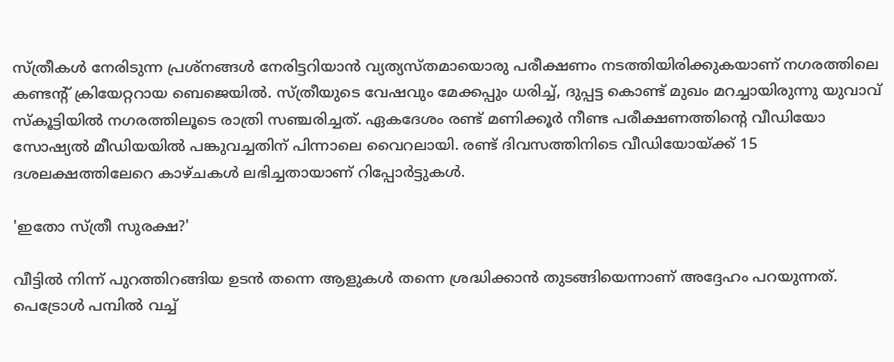സ്ത്രീകൾ നേരിടുന്ന പ്രശ്നങ്ങൾ നേരിട്ടറിയാൻ വ്യത്യസ്തമായൊരു പരീക്ഷണം നടത്തിയിരിക്കുകയാണ് നഗരത്തിലെ കണ്ടന്‍റ് ക്രിയേറ്ററായ ബെജെയിൽ. സ്ത്രീയുടെ വേഷവും മേക്കപ്പും ധരിച്ച്, ദുപ്പട്ട കൊണ്ട് മുഖം മറച്ചായിരുന്നു യുവാവ് സ്കൂട്ടിയിൽ നഗരത്തിലൂടെ രാത്രി സഞ്ചരിച്ചത്. ഏകദേശം രണ്ട് മണിക്കൂർ നീണ്ട പരീക്ഷണത്തിന്‍റെ വീഡിയോ സോഷ്യൽ മീഡിയയിൽ പങ്കുവച്ചതിന് പിന്നാലെ വൈറലായി. രണ്ട് ദിവസത്തിനിടെ വീഡിയോയ്ക്ക് 15 ദശലക്ഷത്തിലേറെ കാഴ്ചകൾ ലഭിച്ചതായാണ് റിപ്പോർട്ടുകൾ.

'ഇതോ സ്ത്രീ സുരക്ഷ?'

വീട്ടിൽ നിന്ന് പുറത്തിറങ്ങിയ ഉടൻ തന്നെ ആളുകൾ തന്നെ ശ്രദ്ധിക്കാൻ തുടങ്ങിയെന്നാണ് അദ്ദേഹം പറയുന്നത്. പെട്രോൾ പമ്പിൽ വച്ച്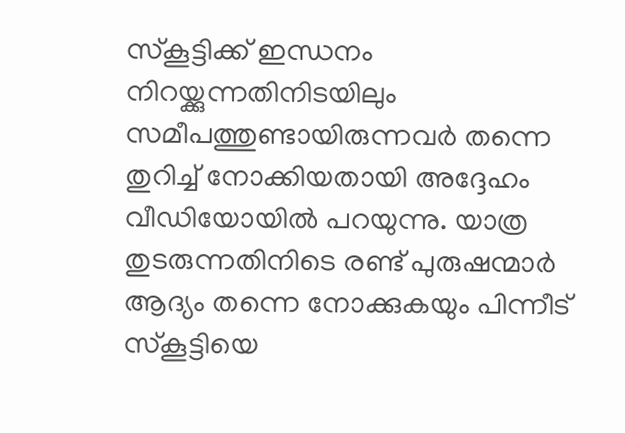സ്കൂട്ടിക്ക് ഇന്ധനം നിറയ്ക്കുന്നതിനിടയിലും സമീപത്തുണ്ടായിരുന്നവർ തന്നെ തുറിച്ച് നോക്കിയതായി അദ്ദേഹം വീഡിയോയിൽ പറയുന്നു. യാത്ര തുടരുന്നതിനിടെ രണ്ട് പുരുഷന്മാർ ആദ്യം തന്നെ നോക്കുകയും പിന്നീട് സ്കൂട്ടിയെ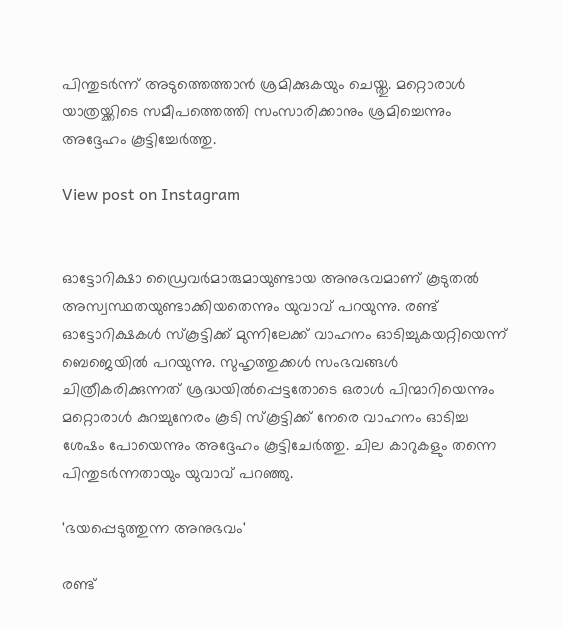പിന്തുടർന്ന് അടുത്തെത്താൻ ശ്രമിക്കുകയും ചെയ്തു. മറ്റൊരാൾ യാത്രയ്ക്കിടെ സമീപത്തെത്തി സംസാരിക്കാനും ശ്രമിച്ചെന്നും അദ്ദേഹം കൂട്ടിച്ചേർത്തു.

View post on Instagram


ഓട്ടോറിക്ഷാ ഡ്രൈവർമാരുമായുണ്ടായ അനുഭവമാണ് കൂടുതൽ അസ്വസ്ഥതയുണ്ടാക്കിയതെന്നും യുവാവ് പറയുന്നു. രണ്ട് ഓട്ടോറിക്ഷകൾ സ്കൂട്ടിക്ക് മുന്നിലേക്ക് വാഹനം ഓടിച്ചുകയറ്റിയെന്ന് ബെജെയിൽ പറയുന്നു. സുഹൃത്തുക്കൾ സംഭവങ്ങൾ ചിത്രീകരിക്കുന്നത് ശ്രദ്ധയിൽപ്പെട്ടതോടെ ഒരാൾ പിന്മാറിയെന്നും മറ്റൊരാൾ കുറച്ചുനേരം കൂടി സ്കൂട്ടിക്ക് നേരെ വാഹനം ഓടിച്ച ശേഷം പോയെന്നും അദ്ദേഹം കൂട്ടിചേർത്തു. ചില കാറുകളും തന്നെ പിന്തുടർന്നതായും യുവാവ് പറഞ്ഞു.

'ഭയപ്പെടുത്തുന്ന അനുഭവം'

രണ്ട്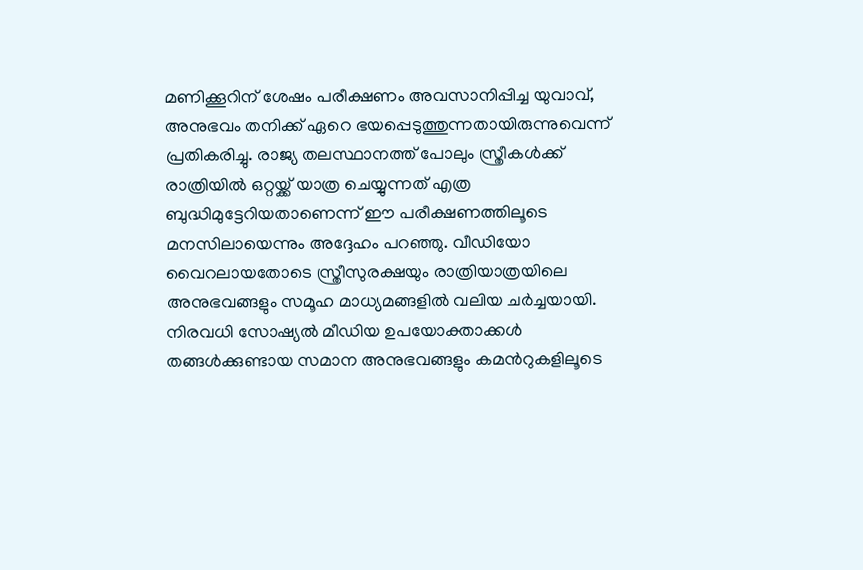മണിക്കൂറിന് ശേഷം പരീക്ഷണം അവസാനിപ്പിച്ച യുവാവ്, അനുഭവം തനിക്ക് ഏറെ ഭയപ്പെടുത്തുന്നതായിരുന്നുവെന്ന് പ്രതികരിച്ചു. രാജ്യ തലസ്ഥാനത്ത് പോലും സ്ത്രീകൾക്ക് രാത്രിയിൽ ഒറ്റയ്ക്ക് യാത്ര ചെയ്യുന്നത് എത്ര ബുദ്ധിമുട്ടേറിയതാണെന്ന് ഈ പരീക്ഷണത്തിലൂടെ മനസിലായെന്നും അദ്ദേഹം പറഞ്ഞു. വീഡിയോ വൈറലായതോടെ സ്ത്രീസുരക്ഷയും രാത്രിയാത്രയിലെ അനുഭവങ്ങളും സമൂഹ മാധ്യമങ്ങളിൽ വലിയ ചർച്ചയായി. നിരവധി സോഷ്യൽ മീഡിയ ഉപയോക്താക്കൾ തങ്ങൾക്കുണ്ടായ സമാന അനുഭവങ്ങളും കമന്‍റുകളിലൂടെ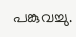പങ്കുവച്ചു.